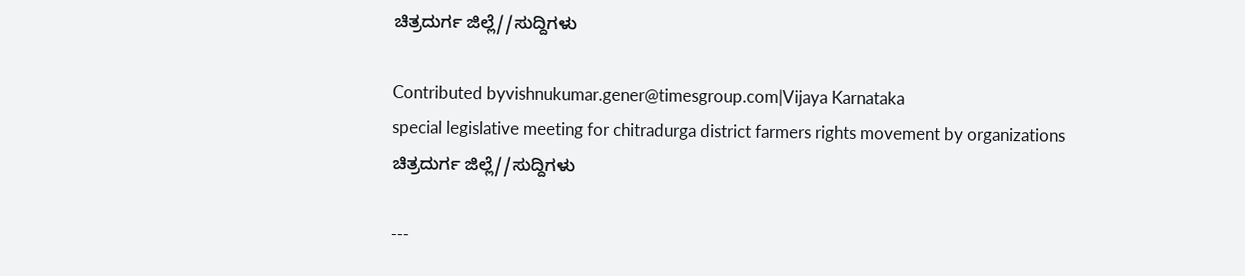ಚಿತ್ರದುರ್ಗ ಜಿಲ್ಲೆ//ಸುದ್ದಿಗಳು

Contributed byvishnukumar.gener@timesgroup.com|Vijaya Karnataka
special legislative meeting for chitradurga district farmers rights movement by organizations
ಚಿತ್ರದುರ್ಗ ಜಿಲ್ಲೆ//ಸುದ್ದಿಗಳು

---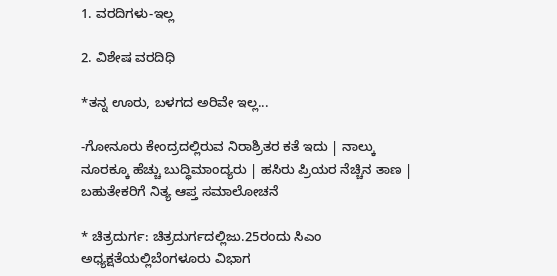1. ವರದಿಗಳು-ಇಲ್ಲ

2. ವಿಶೇಷ ವರದಿಧಿ

*ತನ್ನ ಊರು, ಬಳಗದ ಅರಿವೇ ಇಲ್ಲ...

-ಗೋನೂರು ಕೇಂದ್ರದಲ್ಲಿರುವ ನಿರಾಶ್ರಿತರ ಕತೆ ಇದು | ನಾಲ್ಕು ನೂರಕ್ಕೂ ಹೆಚ್ಚು ಬುದ್ಧಿಮಾಂದ್ಯರು | ಹಸಿರು ಪ್ರಿಯರ ನೆಚ್ಚಿನ ತಾಣ | ಬಹುತೇಕರಿಗೆ ನಿತ್ಯ ಆಪ್ತ ಸಮಾಲೋಚನೆ

* ಚಿತ್ರದುರ್ಗ: ಚಿತ್ರದುರ್ಗದಲ್ಲಿಜು.25ರಂದು ಸಿಎಂ ಅಧ್ಯಕ್ಷತೆಯಲ್ಲಿಬೆಂಗಳೂರು ವಿಭಾಗ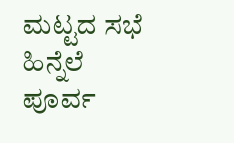ಮಟ್ಟದ ಸಭೆ ಹಿನ್ನೆಲೆ ಪೂರ್ವ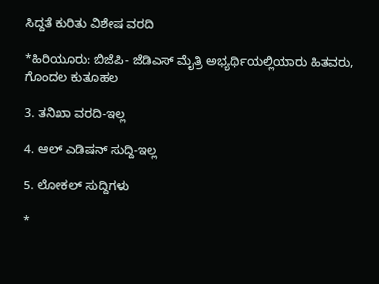ಸಿದ್ದತೆ ಕುರಿತು ವಿಶೇಷ ವರದಿ

*ಹಿರಿಯೂರು: ಬಿಜೆಪಿ- ಜೆಡಿಎಸ್ ಮೈತ್ರಿ ಅಭ್ಯರ್ಥಿಯಲ್ಲಿಯಾರು ಹಿತವರು, ಗೊಂದಲ ಕುತೂಹಲ

3. ತನಿಖಾ ವರದಿ-ಇಲ್ಲ

4. ಆಲ್ ಎಡಿಷನ್ ಸುದ್ದಿ-ಇಲ್ಲ

5. ಲೋಕಲ್ ಸುದ್ದಿಗಳು

*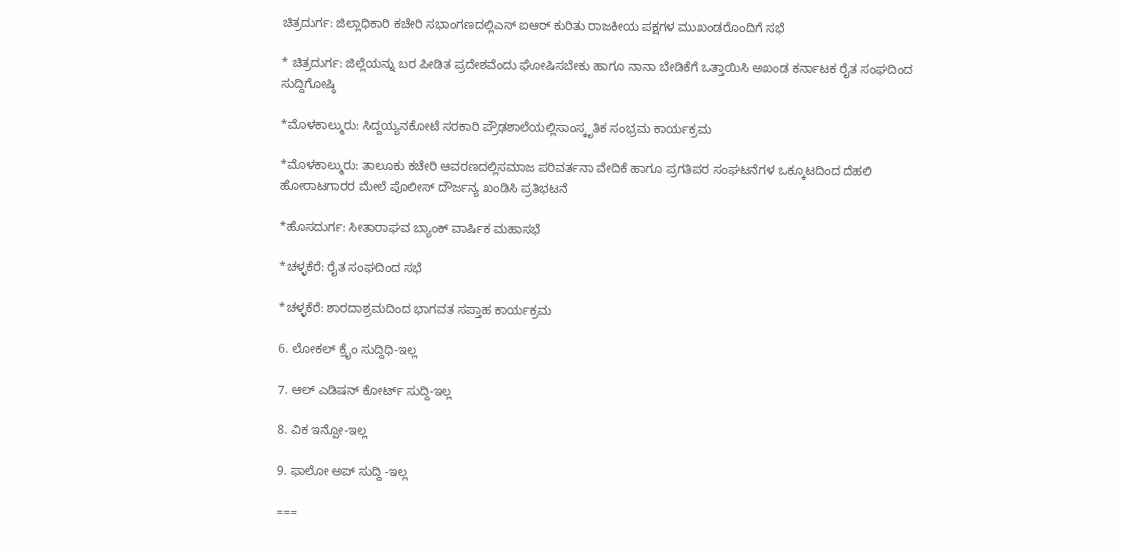ಚಿತ್ರದುರ್ಗ: ಜಿಲ್ಲಾಧಿಕಾರಿ ಕಚೇರಿ ಸಭಾಂಗಣದಲ್ಲಿಎಸ್ ಐಆರ್ ಕುರಿತು ರಾಜಕೀಯ ಪಕ್ಷಗಳ ಮುಖಂಡರೊಂದಿಗೆ ಸಭೆ

* ಚಿತ್ರದುರ್ಗ: ಜಿಲ್ಲೆಯನ್ನು ಬರ ಪೀಡಿತ ಪ್ರದೇಶವೆಂದು ಘೋಷಿಸಬೇಕು ಹಾಗೂ ನಾನಾ ಬೇಡಿಕೆಗೆ ಒತ್ತಾಯಿಸಿ ಅಖಂಡ ಕರ್ನಾಟಕ ರೈತ ಸಂಘದಿಂದ ಸುದ್ದಿಗೋಷ್ಠಿ

*ಮೊಳಕಾಲ್ಮುರು: ಸಿದ್ದಯ್ಯನಕೋಟೆ ಸರಕಾರಿ ಪ್ರೌಢಶಾಲೆಯಲ್ಲಿಸಾಂಸ್ಕೃತಿಕ ಸಂಭ್ರಮ ಕಾರ್ಯಕ್ರಮ

*ಮೊಳಕಾಲ್ಮುರು: ತಾಲೂಕು ಕಚೇರಿ ಆವರಣದಲ್ಲಿಸಮಾಜ ಪರಿವರ್ತನಾ ವೇದಿಕೆ ಹಾಗೂ ಪ್ರಗತಿಪರ ಸಂಘಟನೆಗಳ ಒಕ್ಕೂಟದಿಂದ ದೆಹಲಿ ಹೋರಾಟಗಾರರ ಮೇಲೆ ಪೊಲೀಸ್ ದೌರ್ಜನ್ಯ ಖಂಡಿಸಿ ಪ್ರತಿಭಟನೆ

*ಹೊಸದುರ್ಗ: ಸೀತಾರಾಘವ ಬ್ಯಾಂಕ್ ವಾರ್ಷಿಕ ಮಹಾಸಭೆ

*ಚಳ್ಳಕೆರೆ: ರೈತ ಸಂಘದಿಂದ ಸಭೆ

*ಚಳ್ಳಕೆರೆ: ಶಾರದಾಶ್ರಮದಿಂದ ಭಾಗವತ ಸಪ್ತಾಹ ಕಾರ್ಯಕ್ರಮ

6. ಲೋಕಲ್ ಕ್ರೈಂ ಸುದ್ದಿಧಿ-ಇಲ್ಲ

7. ಆಲ್ ಎಡಿಷನ್ ಕೋರ್ಟ್ ಸುದ್ದಿ-ಇಲ್ಲ

8. ವಿಕ ಇನ್ಪೋ-ಇಲ್ಲ

9. ಫಾಲೋ ಅಪ್ ಸುದ್ದಿ -ಇಲ್ಲ

===